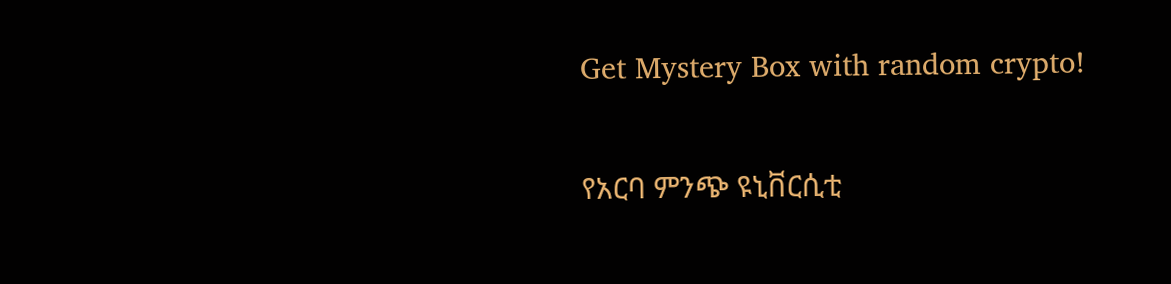Get Mystery Box with random crypto!

የአርባ ምንጭ ዩኒቨርሲቲ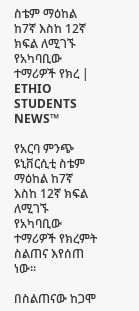ስቴም ማዕከል ከ7ኛ እስከ 12ኛ ክፍል ለሚገኙ የአካባቢው ተማሪዎች የክረ | ETHIO STUDENTS NEWS™

የአርባ ምንጭ ዩኒቨርሲቲ ስቴም ማዕከል ከ7ኛ እስከ 12ኛ ክፍል ለሚገኙ የአካባቢው ተማሪዎች የክረምት ስልጠና እየሰጠ ነው።

በስልጠናው ከጋሞ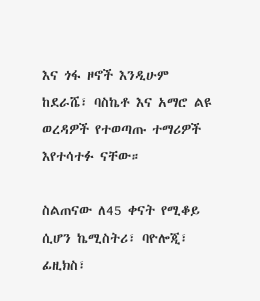እና ጎፋ ዞኖች እንዲሁም ከደራሼ፣ ባስኬቶ እና አማሮ ልዩ ወረዳዎች የተወጣጡ ተማሪዎች እየተሳተፉ ናቸው።

ስልጠናው ለ45 ቀናት የሚቆይ ሲሆን ኬሚስትሪ፣ ባዮሎጂ፣ ፊዚክስ፣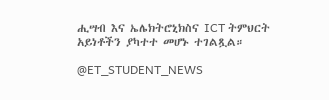ሒሣብ እና ኤሌክትሮኒክስና ICT ትምህርት አይነቶችን ያካተተ መሆኑ ተገልጿል።

@ET_STUDENT_NEWS